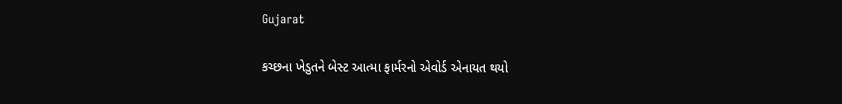Gujarat

કચ્છના ખેડુતને બેસ્ટ આત્મા ફાર્મરનો એવોર્ડ એનાયત થયો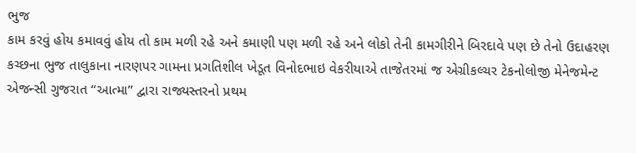ભુજ
કામ કરવું હોય કમાવવું હોય તો કામ મળી રહે અને કમાણી પણ મળી રહે અને લોકો તેની કામગીરીને બિરદાવે પણ છે તેનો ઉદાહરણ કચ્છના ભુજ તાલુકાના નારણપર ગામના પ્રગતિશીલ ખેડૂત વિનોદભાઇ વેકરીયાએ તાજેતરમાં જ એગ્રીકલ્ચર ટેકનોલોજી મેનેજમેન્ટ એજન્સી ગુજરાત “આત્મા” દ્વારા રાજ્યસ્તરનો પ્રથમ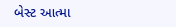બેસ્ટ આત્મા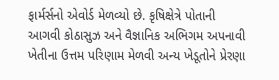ફાર્મર્સનો એવોર્ડ મેળવ્યો છે. કૃષિક્ષેત્રે પોતાની આગવી કોઠાસુઝ અને વૈજ્ઞાનિક અભિગમ અપનાવી ખેતીના ઉત્તમ પરિણામ મેળવી અન્ય ખેડૂતોને પ્રેરણા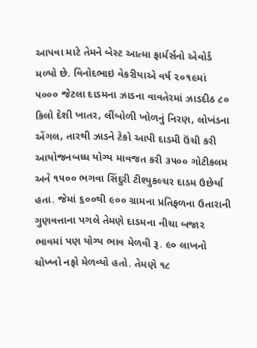આપવા માટે તેમને બેસ્ટ આત્મા ફાર્મર્સનો એવોર્ડ મળ્યો છે. વિનોદભાઇ વેકરીયાએ વર્ષ ૨૦૧૯માં ૫૦૦૦ જેટલા દાડમના ઝાડના વાવતેરમાં ઝાડદીઠ ૮૦ કિલો દેશી ખાતર, લીંબોળી ખોળનું નિરણ, લોખંડના એંગલ, તારથી ઝાડને ટેકો આપી દાડમી ઉંચી કરી આયોજનબધ્ધ યોગ્ય માવજત કરી ૩૫૦૦ ગોટીકલમ અને ૧૫૦૦ ભગવા સિંદુરી ટીશ્યુકલ્ચર દાડમ ઉછેર્યા હતા. જેમાં ૬૦૦થી ૯૦૦ ગ્રામના પ્રતિફળના ઉતારાની ગુણવત્તાના પગલે તેમણે દાડમના નીચા બજાર ભાવમાં પણ યોગ્ય ભાવ મેળવી રૂ. ૯૦ લાખનો ચોખ્ખો નફો મેળવ્યો હતો. તેમણે ૧૮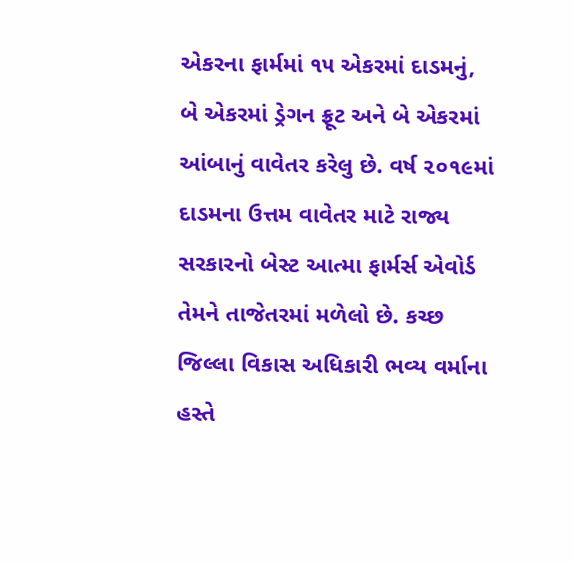એકરના ફાર્મમાં ૧૫ એકરમાં દાડમનું, બે એકરમાં ડ્રેગન ફ્રૂટ અને બે એકરમાં આંબાનું વાવેતર કરેલુ છે. વર્ષ ૨૦૧૯માં દાડમના ઉત્તમ વાવેતર માટે રાજ્ય સરકારનો બેસ્ટ આત્મા ફાર્મર્સ એવોર્ડ તેમને તાજેતરમાં મળેલો છે. કચ્છ જિલ્લા વિકાસ અધિકારી ભવ્ય વર્માના હસ્તે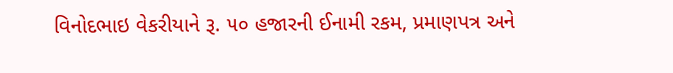વિનોદભાઇ વેકરીયાને રૂ. ૫૦ હજારની ઈનામી રકમ, પ્રમાણપત્ર અને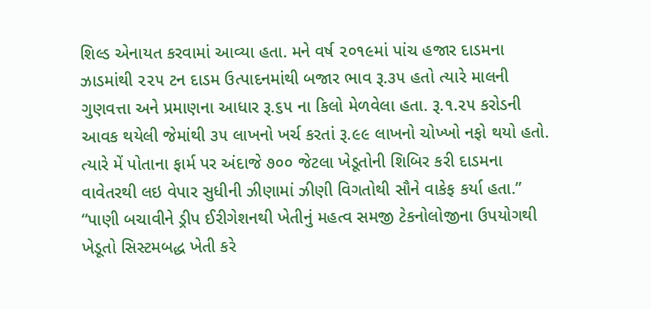શિલ્ડ એનાયત કરવામાં આવ્યા હતા. મને વર્ષ ૨૦૧૯માં પાંચ હજાર દાડમના ઝાડમાંથી ૨૨૫ ટન દાડમ ઉત્પાદનમાંથી બજાર ભાવ રૂ.૩૫ હતો ત્યારે માલની ગુણવત્તા અને પ્રમાણના આધાર રૂ.૬૫ ના કિલો મેળવેલા હતા. રૂ.૧.૨૫ કરોડની આવક થયેલી જેમાંથી ૩૫ લાખનો ખર્ચ કરતાં રૂ.૯૯ લાખનો ચોખ્ખો નફો થયો હતો. ત્યારે મેં પોતાના ફાર્મ પર અંદાજે ૭૦૦ જેટલા ખેડૂતોની શિબિર કરી દાડમના વાવેતરથી લઇ વેપાર સુધીની ઝીણામાં ઝીણી વિગતોથી સૌને વાકેફ કર્યા હતા.” “પાણી બચાવીને ડ્રીપ ઈરીગેશનથી ખેતીનું મહત્વ સમજી ટેકનોલોજીના ઉપયોગથી ખેડૂતો સિસ્ટમબદ્ધ ખેતી કરે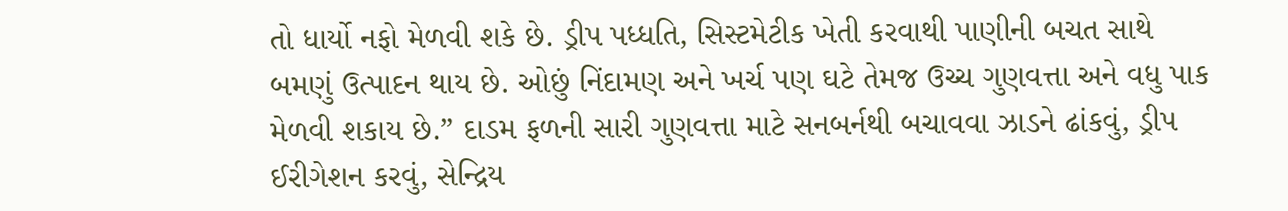તો ધાર્યો નફો મેળવી શકે છે. ડ્રીપ પધ્ધતિ, સિસ્ટમેટીક ખેતી કરવાથી પાણીની બચત સાથે બમણું ઉત્પાદન થાય છે. ઓછું નિંદામણ અને ખર્ચ પણ ઘટે તેમજ ઉચ્ચ ગુણવત્તા અને વધુ પાક મેળવી શકાય છે.” દાડમ ફળની સારી ગુણવત્તા માટે સનબર્નથી બચાવવા ઝાડને ઢાંકવું, ડ્રીપ ઈરીગેશન કરવું, સેન્દ્રિય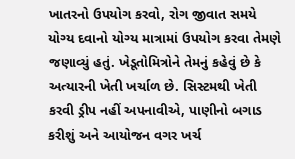ખાતરનો ઉપયોગ કરવો, રોગ જીવાત સમયે યોગ્ય દવાનો યોગ્ય માત્રામાં ઉપયોગ કરવા તેમણે જણાવ્યું હતું. ખેડૂતોમિત્રોને તેમનું કહેવું છે કે અત્યારની ખેતી ખર્ચાળ છે. સિસ્ટમથી ખેતી કરવી ડ્રીપ નહીં અપનાવીએ, પાણીનો બગાડ કરીશું અને આયોજન વગર ખર્ચ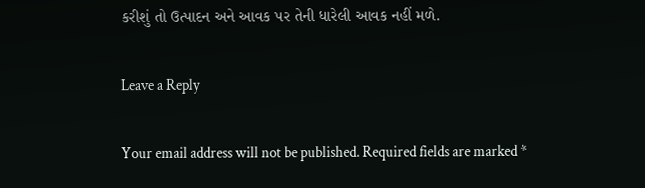કરીશું તો ઉત્પાદન અને આવક પર તેની ધારેલી આવક નહીં મળે.

Leave a Reply

Your email address will not be published. Required fields are marked *